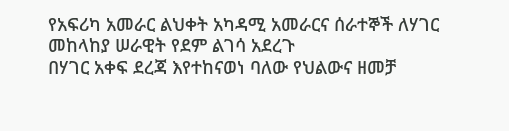የአፍሪካ አመራር ልህቀት አካዳሚ አመራርና ሰራተኞች ለሃገር መከላከያ ሠራዊት የደም ልገሳ አደረጉ
በሃገር አቀፍ ደረጃ እየተከናወነ ባለው የህልውና ዘመቻ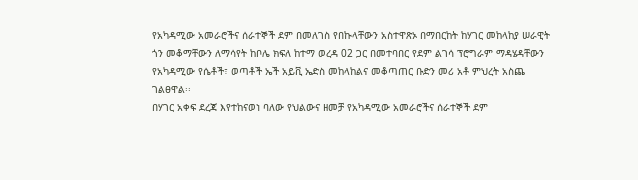የአካዳሚው አመራሮችና ሰራተኞች ደም በመለገስ የበኩላቸውን አስተዋጽኦ በማበርከት ከሃገር መከላከያ ሠራዊት ጎን መቆማቸውን ለማሳየት ከቦሌ ክፍለ ከተማ ወረዳ 02 ጋር በመተባበር የደም ልገሳ ፕሮግራም ማዳሄዳቸውን የአካዳሚው የሴቶች፣ ወጣቶች ኤች አይቪ ኤድስ መከላከልና መቆጣጠር ቡድን መሪ አቶ ምህረት አስጨ ገልፀዋል፡፡
በሃገር አቀፍ ደረጃ እየተከናወነ ባለው የህልውና ዘመቻ የአካዳሚው አመራሮችና ሰራተኞች ደም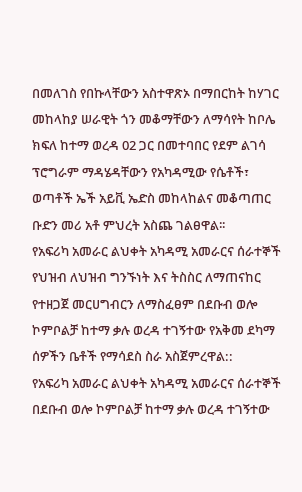በመለገስ የበኩላቸውን አስተዋጽኦ በማበርከት ከሃገር መከላከያ ሠራዊት ጎን መቆማቸውን ለማሳየት ከቦሌ ክፍለ ከተማ ወረዳ 02 ጋር በመተባበር የደም ልገሳ ፕሮግራም ማዳሄዳቸውን የአካዳሚው የሴቶች፣ ወጣቶች ኤች አይቪ ኤድስ መከላከልና መቆጣጠር ቡድን መሪ አቶ ምህረት አስጨ ገልፀዋል፡፡
የአፍሪካ አመራር ልህቀት አካዳሚ አመራርና ሰራተኞች የህዝብ ለህዝብ ግንኙነት እና ትስስር ለማጠናከር የተዘጋጀ መርሀግብርን ለማስፈፀም በደቡብ ወሎ ኮምቦልቻ ከተማ ቃሉ ወረዳ ተገኝተው የአቅመ ደካማ ሰዎችን ቤቶች የማሳደስ ስራ አስጀምረዋል::
የአፍሪካ አመራር ልህቀት አካዳሚ አመራርና ሰራተኞች በደቡብ ወሎ ኮምቦልቻ ከተማ ቃሉ ወረዳ ተገኝተው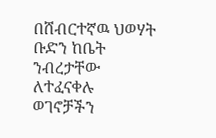በሸብርተኛዉ ህወሃት ቡድን ከቤት ንብረታቸው ለተፈናቀሉ ወገኖቻችን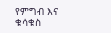የምግብ እና ቁሳቁስ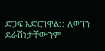ድጋፍ አድርገዋል:: ለወገን ደራሽነታቸውንም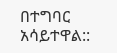በተግባር አሳይተዋል::